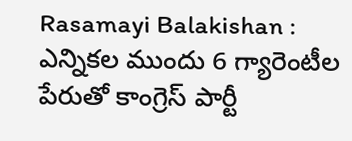Rasamayi Balakishan : ఎన్నికల ముందు 6 గ్యారెంటీల పేరుతో కాంగ్రెస్ పార్టీ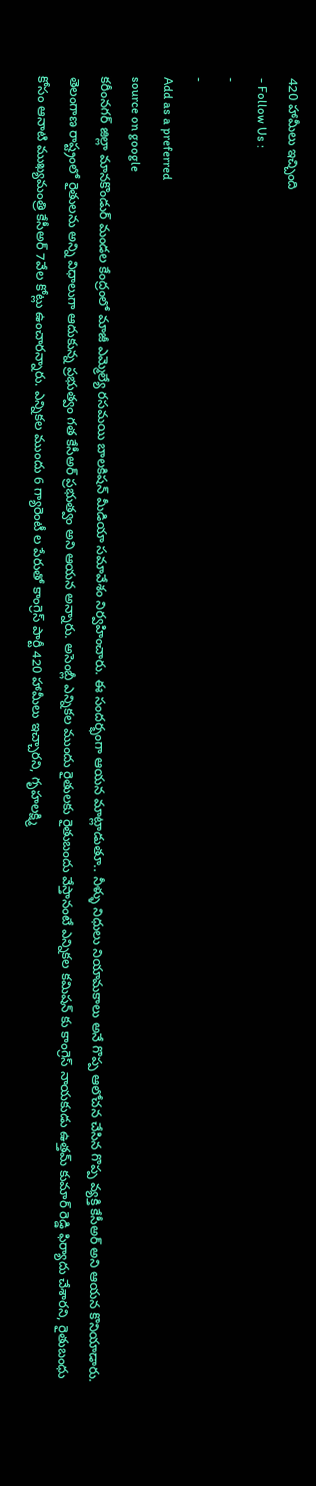420 హామీలు ఇచ్చింది
- Follow Us :
-
-
Add as a preferred
source on google
కరీంనగర్ జిల్లా మానకొండుర్ మండల కేంద్రంలో మాజీ ఎమ్మెల్యే రసమయి బాలకిషన్ మీడియా సమావేశం నిర్వహించారు. ఈ సందర్భంగా ఆయన మాట్లాడుతూ.. నీళ్ళు నిధులు నియామకాలు అనే గొప్ప ఆలోచన చేసిన గొప్ప వ్యక్తి కేసీఅర్ అని ఆయన కొనియాడారు. తెలంగాణ రాష్ట్రంలో రైతులను అన్ని విధాలుగా ఆదుకున్న ప్రభుత్వం గత కేసీఅర్ ప్రభుత్వం అని ఆయన అన్నారు. అసెంబ్లీ ఎన్నికల ముందు రైతులకు రైతుబందు వేస్తానంటే ఎన్నికల కమిషన్ కు కాంగ్రెస్ నాయకుడు ఉత్తమ్ కుమార్ రెడ్డి ఫిర్యాదు చేశారని, రైతుబంధు కోసం ఆనాటి ముఖ్యమంత్రి కేసీఅర్ 7వేల కోట్లు ఉంచారన్నారు. ఎన్నికల ముందు 6 గ్యారెంటీ ల పేరుతో కాంగ్రెస్ పార్టీ 420 హామీలు ఇచ్చారని, గృహలక్ష్మి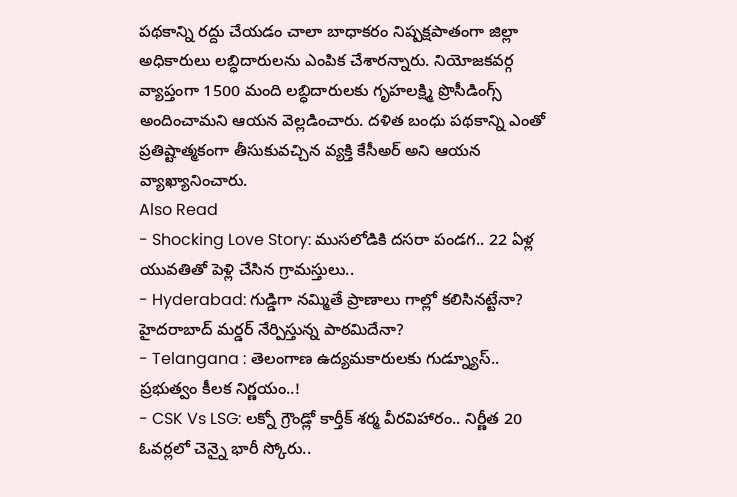పథకాన్ని రద్దు చేయడం చాలా బాధాకరం నిష్పక్షపాతంగా జిల్లా అధికారులు లబ్ధిదారులను ఎంపిక చేశారన్నారు. నియోజకవర్గ వ్యాప్తంగా 1500 మంది లబ్ధిదారులకు గృహలక్ష్మి ప్రొసీడింగ్స్ అందించామని ఆయన వెల్లడించారు. దళిత బంధు పథకాన్ని ఎంతో ప్రతిష్టాత్మకంగా తీసుకువచ్చిన వ్యక్తి కేసీఅర్ అని ఆయన వ్యాఖ్యానించారు.
Also Read
- Shocking Love Story: ముసలోడికి దసరా పండగ.. 22 ఏళ్ల యువతితో పెళ్లి చేసిన గ్రామస్తులు..
- Hyderabad: గుడ్డిగా నమ్మితే ప్రాణాలు గాల్లో కలిసినట్టేనా? హైదరాబాద్ మర్డర్ నేర్పిస్తున్న పాఠమిదేనా?
- Telangana : తెలంగాణ ఉద్యమకారులకు గుడ్న్యూస్.. ప్రభుత్వం కీలక నిర్ణయం..!
- CSK Vs LSG: లక్నో గ్రౌండ్లో కార్తీక్ శర్మ వీరవిహారం.. నిర్ణీత 20 ఓవర్లలో చెన్నై భారీ స్కోరు..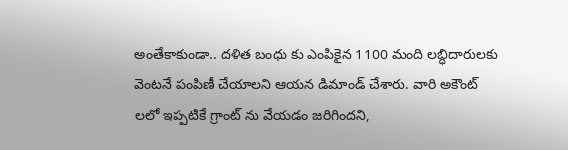అంతేకాకుండా.. దళిత బంధు కు ఎంపికైన 1100 మంది లబ్ధిదారులకు వెంటనే పంపిణీ చేయాలని ఆయన డిమాండ్ చేశారు. వారి అకౌంట్ లలో ఇప్పటికే గ్రాంట్ ను వేయడం జరిగిందని,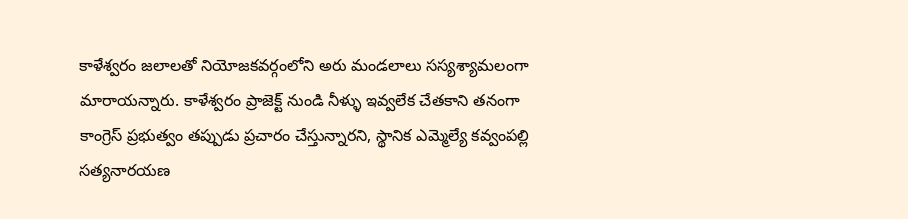కాళేశ్వరం జలాలతో నియోజకవర్గంలోని అరు మండలాలు సస్యశ్యామలంగా మారాయన్నారు. కాళేశ్వరం ప్రాజెక్ట్ నుండి నీళ్ళు ఇవ్వలేక చేతకాని తనంగా కాంగ్రెస్ ప్రభుత్వం తప్పుడు ప్రచారం చేస్తున్నారని, స్థానిక ఎమ్మెల్యే కవ్వంపల్లి సత్యనారయణ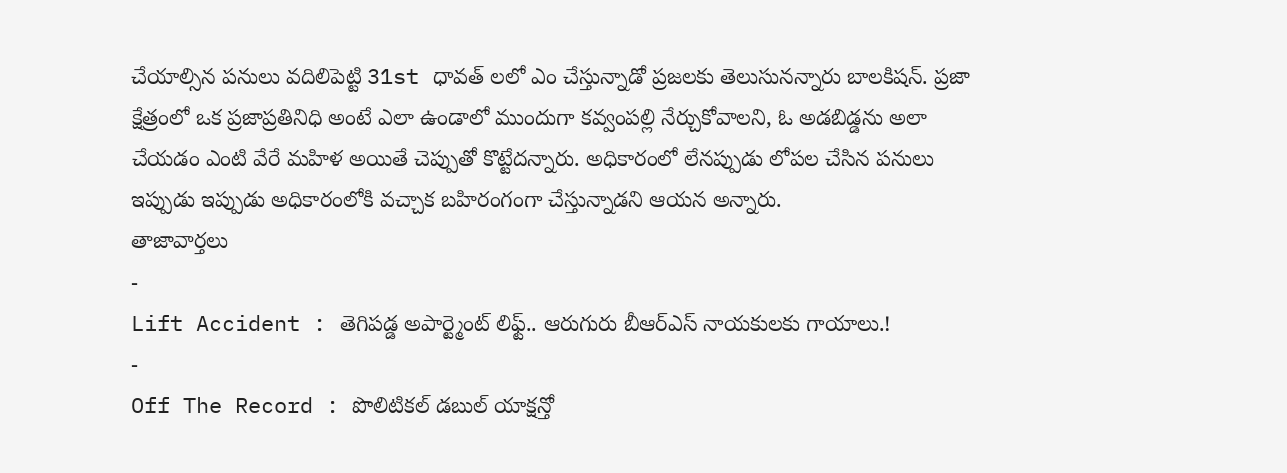చేయాల్సిన పనులు వదిలిపెట్టి 31st ధావత్ లలో ఎం చేస్తున్నాడో ప్రజలకు తెలుసునన్నారు బాలకిషన్. ప్రజా క్షేత్రంలో ఒక ప్రజాప్రతినిధి అంటే ఎలా ఉండాలో ముందుగా కవ్వంపల్లి నేర్చుకోవాలని, ఓ అడబిడ్డను అలా చేయడం ఎంటి వేరే మహిళ అయితే చెప్పుతో కొట్టేదన్నారు. అధికారంలో లేనప్పుడు లోపల చేసిన పనులు ఇప్పుడు ఇప్పుడు అధికారంలోకి వచ్చాక బహిరంగంగా చేస్తున్నాడని ఆయన అన్నారు.
తాజావార్తలు
-
Lift Accident : తెగిపడ్డ అపార్ట్మెంట్ లిఫ్ట్.. ఆరుగురు బీఆర్ఎస్ నాయకులకు గాయాలు.!
-
Off The Record : పొలిటికల్ డబుల్ యాక్షన్తో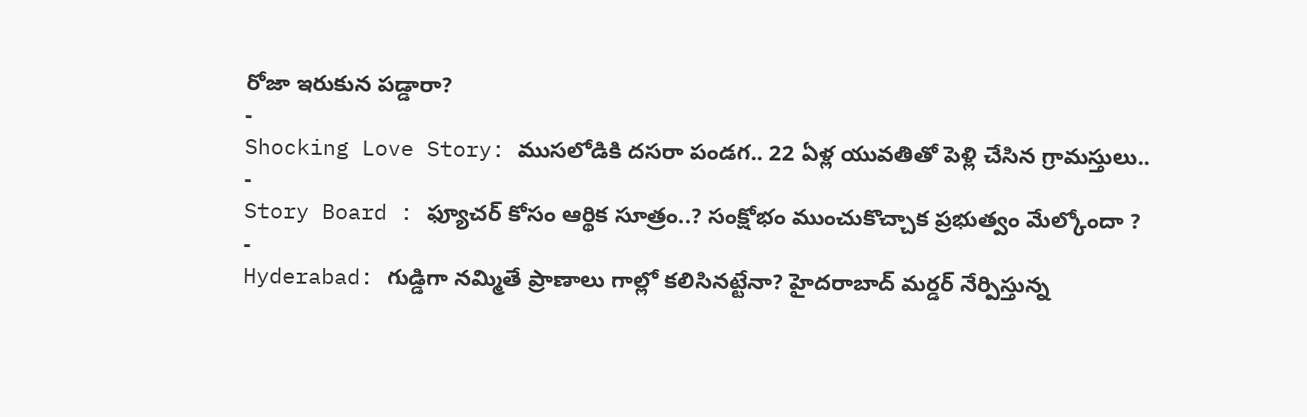రోజా ఇరుకున పడ్డారా?
-
Shocking Love Story: ముసలోడికి దసరా పండగ.. 22 ఏళ్ల యువతితో పెళ్లి చేసిన గ్రామస్తులు..
-
Story Board : ఫ్యూచర్ కోసం ఆర్థిక సూత్రం..? సంక్షోభం ముంచుకొచ్చాక ప్రభుత్వం మేల్కోందా ?
-
Hyderabad: గుడ్డిగా నమ్మితే ప్రాణాలు గాల్లో కలిసినట్టేనా? హైదరాబాద్ మర్డర్ నేర్పిస్తున్న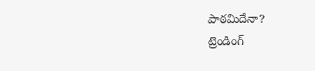పాఠమిదేనా?
ట్రెండింగ్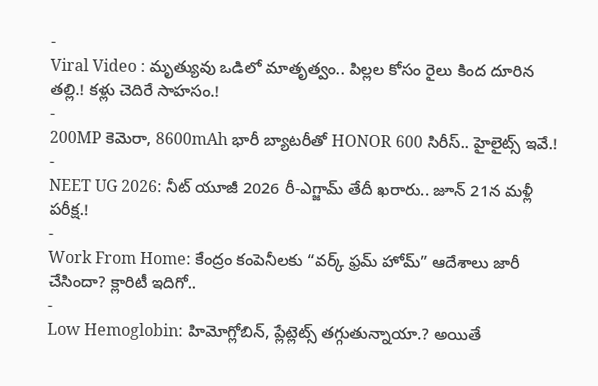-
Viral Video : మృత్యువు ఒడిలో మాతృత్వం.. పిల్లల కోసం రైలు కింద దూరిన తల్లి.! కళ్లు చెదిరే సాహసం.!
-
200MP కెమెరా, 8600mAh భారీ బ్యాటరీతో HONOR 600 సిరీస్.. హైలైట్స్ ఇవే.!
-
NEET UG 2026: నీట్ యూజీ 2026 రీ-ఎగ్జామ్ తేదీ ఖరారు.. జూన్ 21న మళ్లీ పరీక్ష.!
-
Work From Home: కేంద్రం కంపెనీలకు “వర్క్ ఫ్రమ్ హోమ్” ఆదేశాలు జారీ చేసిందా? క్లారిటీ ఇదిగో..
-
Low Hemoglobin: హిమోగ్లోబిన్, ప్లేట్లెట్స్ తగ్గుతున్నాయా.? అయితే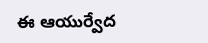ఈ ఆయుర్వేద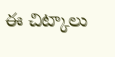ఈ చిట్కాలు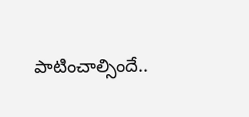పాటించాల్సిందే..